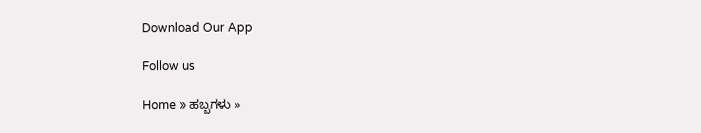Download Our App

Follow us

Home » ಹಬ್ಬಗಳು »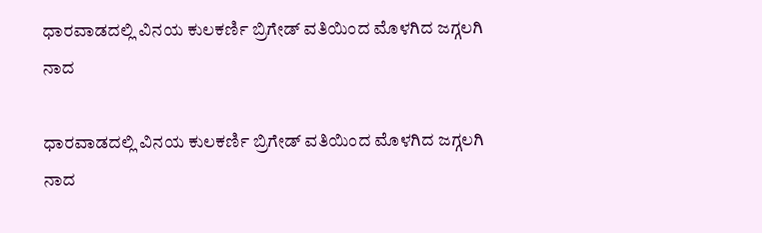ಧಾರವಾಡದಲ್ಲಿ ವಿನಯ ಕುಲಕರ್ಣಿ ಬ್ರಿಗೇಡ್ ವತಿಯಿಂದ ಮೊಳಗಿದ ಜಗ್ಗಲಗಿ ನಾದ

ಧಾರವಾಡದಲ್ಲಿ ವಿನಯ ಕುಲಕರ್ಣಿ ಬ್ರಿಗೇಡ್ ವತಿಯಿಂದ ಮೊಳಗಿದ ಜಗ್ಗಲಗಿ ನಾದ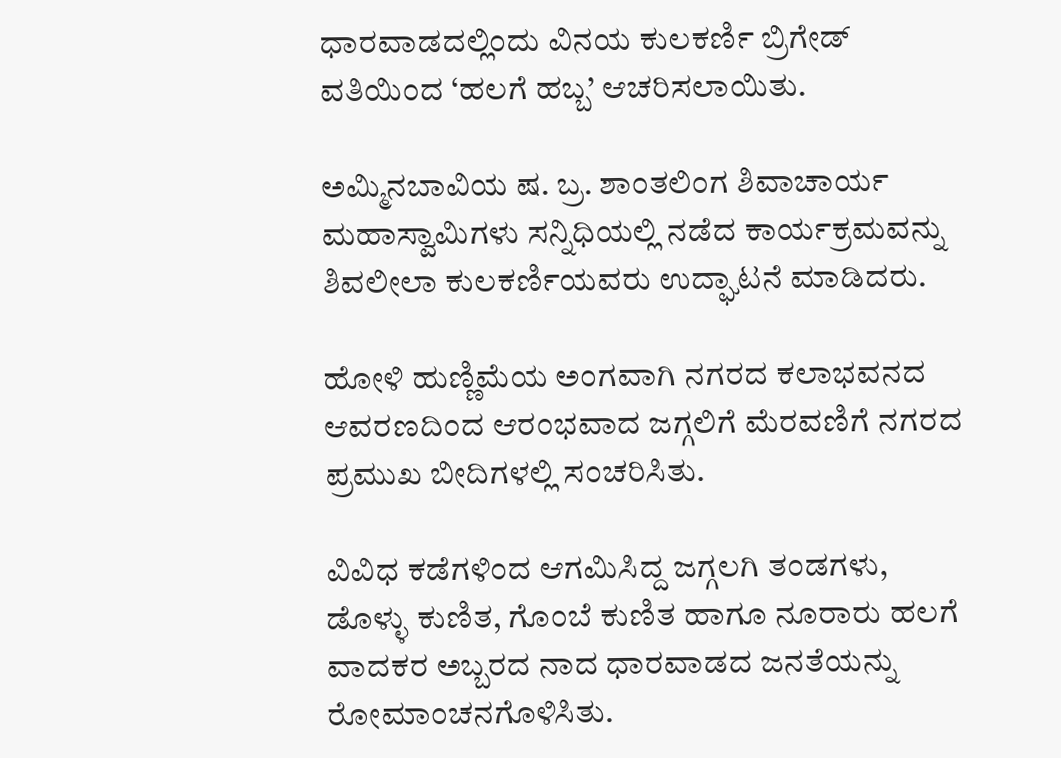ಧಾರವಾಡದಲ್ಲಿಂದು ವಿನಯ ಕುಲಕರ್ಣಿ ಬ್ರಿಗೇಡ್ ವತಿಯಿಂದ ‘ಹಲಗೆ ಹಬ್ಬ’ ಆಚರಿಸಲಾಯಿತು.

ಅಮ್ಮಿನಬಾವಿಯ ಷ. ಬ್ರ. ಶಾಂತಲಿಂಗ ಶಿವಾಚಾರ್ಯ ಮಹಾಸ್ವಾಮಿಗಳು ಸನ್ನಿಧಿಯಲ್ಲಿ ನಡೆದ ಕಾರ್ಯಕ್ರಮವನ್ನು ಶಿವಲೀಲಾ ಕುಲಕರ್ಣಿಯವರು ಉದ್ಘಾಟನೆ ಮಾಡಿದರು.

ಹೋಳಿ ಹುಣ್ಣಿಮೆಯ ಅಂಗವಾಗಿ ನಗರದ ಕಲಾಭವನದ ಆವರಣದಿಂದ ಆರಂಭವಾದ ಜಗ್ಗಲಿಗೆ ಮೆರವಣಿಗೆ ನಗರದ ಪ್ರಮುಖ ಬೀದಿಗಳಲ್ಲಿ ಸಂಚರಿಸಿತು.

ವಿವಿಧ ಕಡೆಗಳಿಂದ ಆಗಮಿಸಿದ್ದ ಜಗ್ಗಲಗಿ ತಂಡಗಳು, ಡೊಳ್ಳು ಕುಣಿತ, ಗೊಂಬೆ ಕುಣಿತ ಹಾಗೂ ನೂರಾರು ಹಲಗೆ ವಾದಕರ ಅಬ್ಬರದ ನಾದ ಧಾರವಾಡದ ಜನತೆಯನ್ನು ರೋಮಾಂಚನಗೊಳಿಸಿತು.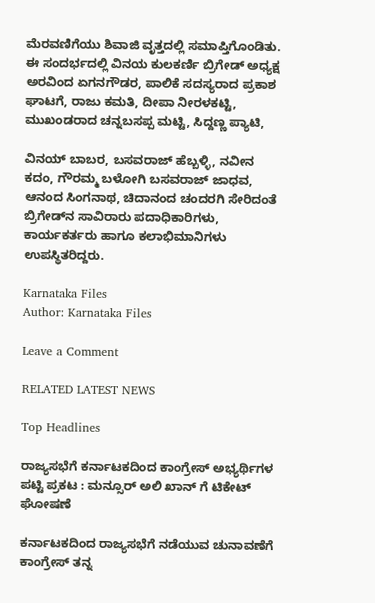ಮೆರವಣಿಗೆಯು ಶಿವಾಜಿ ವೃತ್ತದಲ್ಲಿ ಸಮಾಪ್ತಿಗೊಂಡಿತು. ಈ ಸಂದರ್ಭದಲ್ಲಿ ವಿನಯ ಕುಲಕರ್ಣಿ ಬ್ರಿಗೇಡ್ ಅಧ್ಯಕ್ಷ ಅರವಿಂದ ಏಗನಗೌಡರ, ಪಾಲಿಕೆ ಸದಸ್ಯರಾದ ಪ್ರಕಾಶ ಘಾಟಗೆ, ರಾಜು ಕಮತಿ, ದೀಪಾ ನೀರಳಕಟ್ಟಿ, ಮುಖಂಡರಾದ ಚನ್ನಬಸಪ್ಪ ಮಟ್ಟಿ, ಸಿದ್ದಣ್ಣ ಪ್ಯಾಟಿ,

ವಿನಯ್ ಬಾಬರ, ಬಸವರಾಜ್ ಹೆಬ್ಬಳ್ಳಿ, ನವೀನ ಕದಂ, ಗೌರಮ್ಮ ಬಳೋಗಿ ಬಸವರಾಜ್ ಜಾಧವ, ಆನಂದ ಸಿಂಗನಾಥ, ಚಿದಾನಂದ ಚಂದರಗಿ ಸೇರಿದಂತೆ ಬ್ರಿಗೇಡ್‌ನ ಸಾವಿರಾರು ಪದಾಧಿಕಾರಿಗಳು, ಕಾರ್ಯಕರ್ತರು ಹಾಗೂ ಕಲಾಭಿಮಾನಿಗಳು ಉಪಸ್ಥಿತರಿದ್ದರು.

Karnataka Files
Author: Karnataka Files

Leave a Comment

RELATED LATEST NEWS

Top Headlines

ರಾಜ್ಯಸಭೆಗೆ ಕರ್ನಾಟಕದಿಂದ ಕಾಂಗ್ರೇಸ್ ಅಭ್ಯರ್ಥಿಗಳ ಪಟ್ಟಿ ಪ್ರಕಟ : ಮನ್ಸೂರ್ ಅಲಿ ಖಾನ್ ಗೆ ಟಿಕೇಟ್ ಘೋಷಣೆ

ಕರ್ನಾಟಕದಿಂದ ರಾಜ್ಯಸಭೆಗೆ ನಡೆಯುವ ಚುನಾವಣೆಗೆ ಕಾಂಗ್ರೇಸ್ ತನ್ನ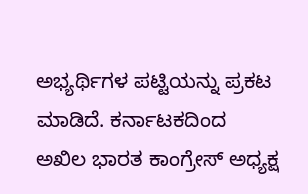ಅಭ್ಯರ್ಥಿಗಳ ಪಟ್ಟಿಯನ್ನು ಪ್ರಕಟ ಮಾಡಿದೆ. ಕರ್ನಾಟಕದಿಂದ ಅಖಿಲ ಭಾರತ ಕಾಂಗ್ರೇಸ್ ಅಧ್ಯಕ್ಷ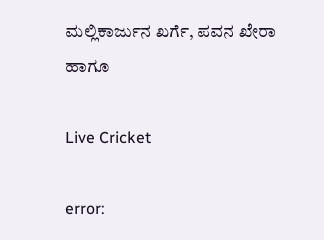ಮಲ್ಲಿಕಾರ್ಜುನ ಖರ್ಗೆ, ಪವನ ಖೇರಾ ಹಾಗೂ

Live Cricket

error: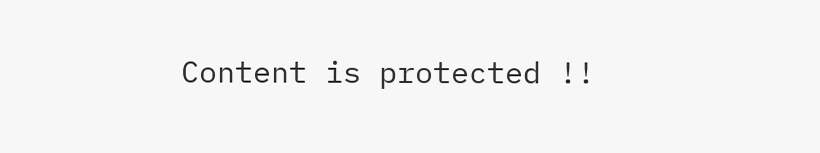Content is protected !!